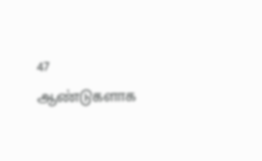47 ஆண்டுகளாக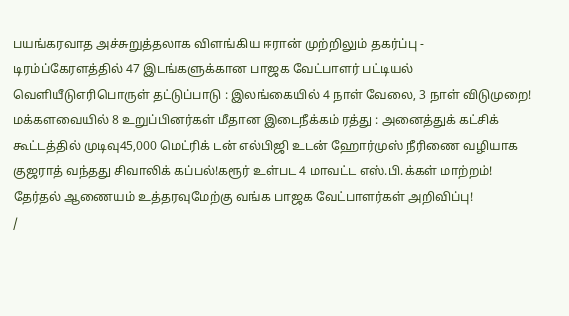பயங்கரவாத அச்சுறுத்தலாக விளங்கிய ஈரான் முற்றிலும் தகர்ப்பு - டிரம்ப்கேரளத்தில் 47 இடங்களுக்கான பாஜக வேட்பாளர் பட்டியல் வெளியீடுஎரிபொருள் தட்டுப்பாடு : இலங்கையில் 4 நாள் வேலை, 3 நாள் விடுமுறை! மக்களவையில் 8 உறுப்பினர்கள் மீதான இடைநீக்கம் ரத்து : அனைத்துக் கட்சிக் கூட்டத்தில் முடிவு45,000 மெட்ரிக் டன் எல்பிஜி உடன் ஹோர்முஸ் நீரிணை வழியாக குஜராத் வந்தது சிவாலிக் கப்பல்!கரூர் உள்பட 4 மாவட்ட எஸ்.பி.க்கள் மாற்றம்! தேர்தல் ஆணையம் உத்தரவுமேற்கு வங்க பாஜக வேட்பாளர்கள் அறிவிப்பு!
/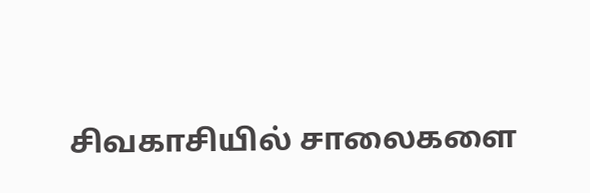சிவகாசியில் சாலைகளை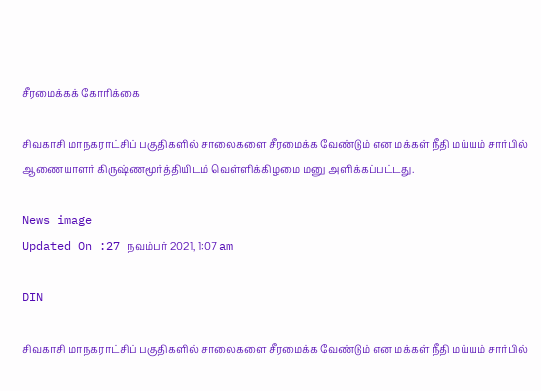சீரமைக்கக் கோரிக்கை

சிவகாசி மாநகராட்சிப் பகுதிகளில் சாலைகளை சீரமைக்க வேண்டும் என மக்கள் நீதி மய்யம் சார்பில் ஆணையாளர் கிருஷ்ணமூர்த்தியிடம் வெள்ளிக்கிழமை மனு அளிக்கப்பட்டது.

News image
Updated On :27 நவம்பர் 2021, 1:07 am

DIN

சிவகாசி மாநகராட்சிப் பகுதிகளில் சாலைகளை சீரமைக்க வேண்டும் என மக்கள் நீதி மய்யம் சார்பில்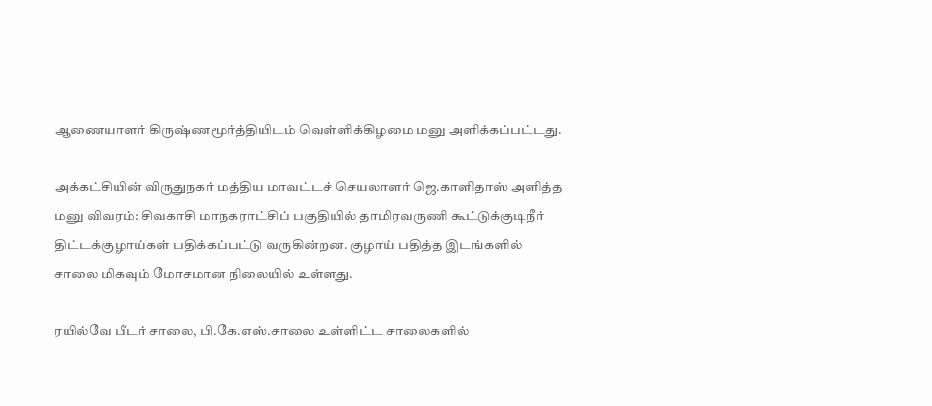ஆணையாளர் கிருஷ்ணமூர்த்தியிடம் வெள்ளிக்கிழமை மனு அளிக்கப்பட்டது.

அக்கட்சியின் விருதுநகர் மத்திய மாவட்டச் செயலாளர் ஜெ.காளிதாஸ் அளித்த மனு விவரம்: சிவகாசி மாநகராட்சிப் பகுதியில் தாமிரவருணி கூட்டுக்குடிநீர் திட்டக்குழாய்கள் பதிக்கப்பட்டு வருகின்றன. குழாய் பதித்த இடங்களில் சாலை மிகவும் மோசமான நிலையில் உள்ளது.

ரயில்வே பீடர் சாலை, பி.கே.எஸ்.சாலை உள்ளிட்ட சாலைகளில்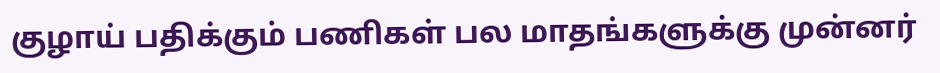குழாய் பதிக்கும் பணிகள் பல மாதங்களுக்கு முன்னர்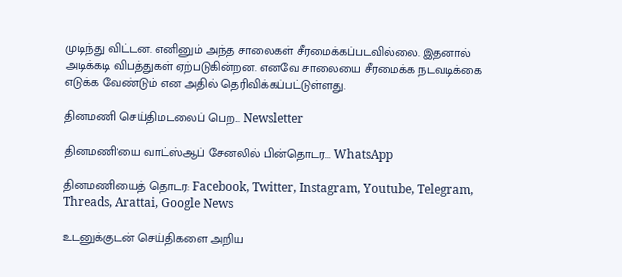முடிந்து விட்டன. எனினும் அந்த சாலைகள் சீரமைக்கப்படவில்லை. இதனால் அடிக்கடி விபத்துகள் ஏற்படுகின்றன. எனவே சாலையை சீரமைக்க நடவடிக்கை எடுக்க வேண்டும் என அதில் தெரிவிக்கப்பட்டுள்ளது.

தினமணி செய்திமடலைப் பெற... Newsletter

தினமணி'யை வாட்ஸ்ஆப் சேனலில் பின்தொடர... WhatsApp

தினமணியைத் தொடர: Facebook, Twitter, Instagram, Youtube, Telegram, Threads, Arattai, Google News

உடனுக்குடன் செய்திகளை அறிய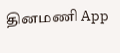தினமணி App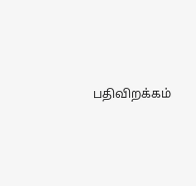பதிவிறக்கம்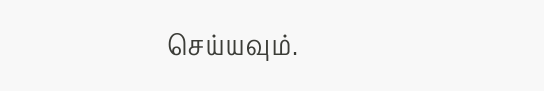செய்யவும்.